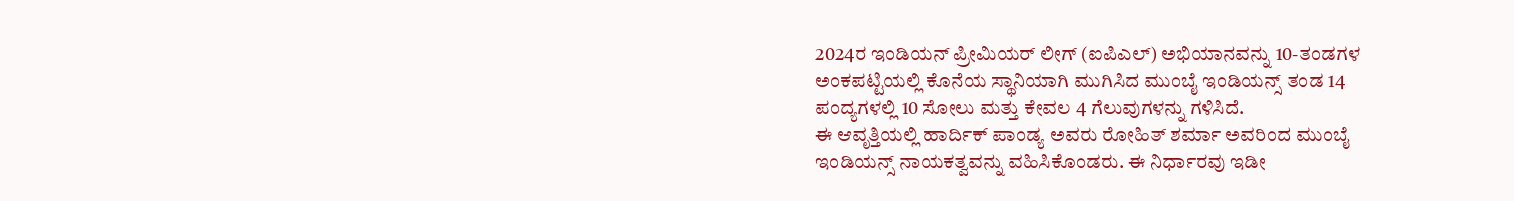2024ರ ಇಂಡಿಯನ್ ಪ್ರೀಮಿಯರ್ ಲೀಗ್ (ಐಪಿಎಲ್) ಅಭಿಯಾನವನ್ನು 10-ತಂಡಗಳ ಅಂಕಪಟ್ಟಿಯಲ್ಲಿ ಕೊನೆಯ ಸ್ಥಾನಿಯಾಗಿ ಮುಗಿಸಿದ ಮುಂಬೈ ಇಂಡಿಯನ್ಸ್ ತಂಡ 14 ಪಂದ್ಯಗಳಲ್ಲಿ 10 ಸೋಲು ಮತ್ತು ಕೇವಲ 4 ಗೆಲುವುಗಳನ್ನು ಗಳಿಸಿದೆ.
ಈ ಆವೃತ್ತಿಯಲ್ಲಿ ಹಾರ್ದಿಕ್ ಪಾಂಡ್ಯ ಅವರು ರೋಹಿತ್ ಶರ್ಮಾ ಅವರಿಂದ ಮುಂಬೈ ಇಂಡಿಯನ್ಸ್ ನಾಯಕತ್ವವನ್ನು ವಹಿಸಿಕೊಂಡರು. ಈ ನಿರ್ಧಾರವು ಇಡೀ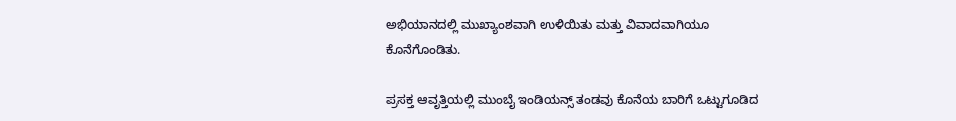ಅಭಿಯಾನದಲ್ಲಿ ಮುಖ್ಯಾಂಶವಾಗಿ ಉಳಿಯಿತು ಮತ್ತು ವಿವಾದವಾಗಿಯೂ ಕೊನೆಗೊಂಡಿತು.

ಪ್ರಸಕ್ತ ಆವೃತ್ತಿಯಲ್ಲಿ ಮುಂಬೈ ಇಂಡಿಯನ್ಸ್ ತಂಡವು ಕೊನೆಯ ಬಾರಿಗೆ ಒಟ್ಟುಗೂಡಿದ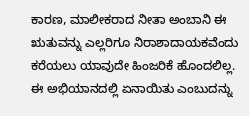ಕಾರಣ, ಮಾಲೀಕರಾದ ನೀತಾ ಅಂಬಾನಿ ಈ ಋತುವನ್ನು ಎಲ್ಲರಿಗೂ ನಿರಾಶಾದಾಯಕವೆಂದು ಕರೆಯಲು ಯಾವುದೇ ಹಿಂಜರಿಕೆ ಹೊಂದಲಿಲ್ಲ. ಈ ಅಭಿಯಾನದಲ್ಲಿ ಏನಾಯಿತು ಎಂಬುದನ್ನು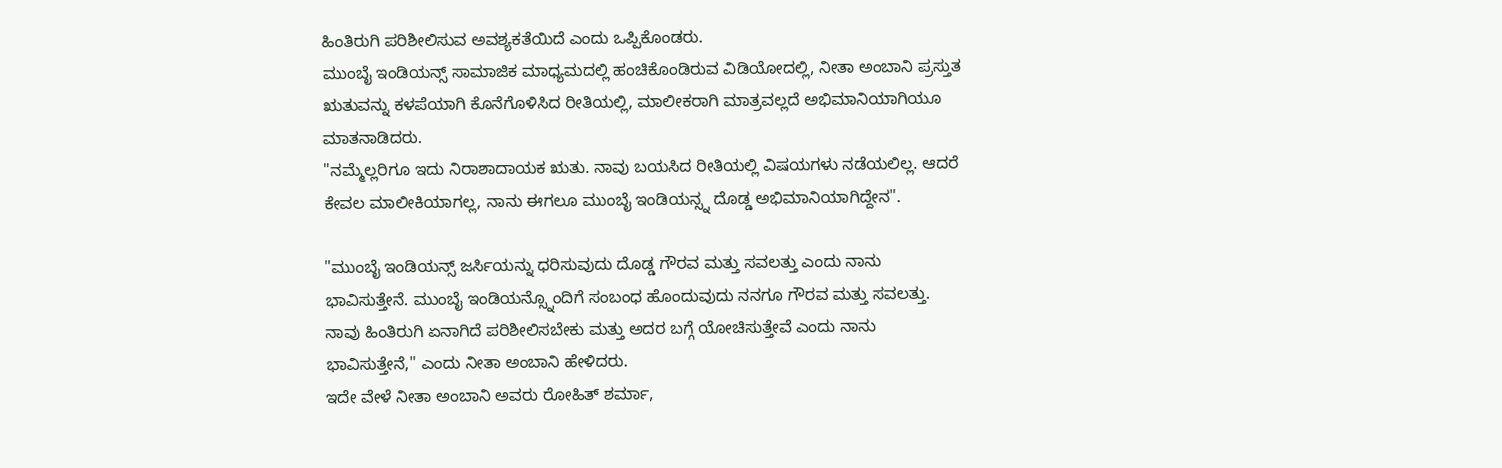ಹಿಂತಿರುಗಿ ಪರಿಶೀಲಿಸುವ ಅವಶ್ಯಕತೆಯಿದೆ ಎಂದು ಒಪ್ಪಿಕೊಂಡರು.
ಮುಂಬೈ ಇಂಡಿಯನ್ಸ್ ಸಾಮಾಜಿಕ ಮಾಧ್ಯಮದಲ್ಲಿ ಹಂಚಿಕೊಂಡಿರುವ ವಿಡಿಯೋದಲ್ಲಿ, ನೀತಾ ಅಂಬಾನಿ ಪ್ರಸ್ತುತ ಋತುವನ್ನು ಕಳಪೆಯಾಗಿ ಕೊನೆಗೊಳಿಸಿದ ರೀತಿಯಲ್ಲಿ, ಮಾಲೀಕರಾಗಿ ಮಾತ್ರವಲ್ಲದೆ ಅಭಿಮಾನಿಯಾಗಿಯೂ ಮಾತನಾಡಿದರು.
"ನಮ್ಮೆಲ್ಲರಿಗೂ ಇದು ನಿರಾಶಾದಾಯಕ ಋತು. ನಾವು ಬಯಸಿದ ರೀತಿಯಲ್ಲಿ ವಿಷಯಗಳು ನಡೆಯಲಿಲ್ಲ. ಆದರೆ ಕೇವಲ ಮಾಲೀಕಿಯಾಗಲ್ಲ, ನಾನು ಈಗಲೂ ಮುಂಬೈ ಇಂಡಿಯನ್ಸ್ನ ದೊಡ್ಡ ಅಭಿಮಾನಿಯಾಗಿದ್ದೇನ".

"ಮುಂಬೈ ಇಂಡಿಯನ್ಸ್ ಜರ್ಸಿಯನ್ನು ಧರಿಸುವುದು ದೊಡ್ಡ ಗೌರವ ಮತ್ತು ಸವಲತ್ತು ಎಂದು ನಾನು ಭಾವಿಸುತ್ತೇನೆ. ಮುಂಬೈ ಇಂಡಿಯನ್ಸ್ನೊಂದಿಗೆ ಸಂಬಂಧ ಹೊಂದುವುದು ನನಗೂ ಗೌರವ ಮತ್ತು ಸವಲತ್ತು. ನಾವು ಹಿಂತಿರುಗಿ ಏನಾಗಿದೆ ಪರಿಶೀಲಿಸಬೇಕು ಮತ್ತು ಅದರ ಬಗ್ಗೆ ಯೋಚಿಸುತ್ತೇವೆ ಎಂದು ನಾನು ಭಾವಿಸುತ್ತೇನೆ," ಎಂದು ನೀತಾ ಅಂಬಾನಿ ಹೇಳಿದರು.
ಇದೇ ವೇಳೆ ನೀತಾ ಅಂಬಾನಿ ಅವರು ರೋಹಿತ್ ಶರ್ಮಾ,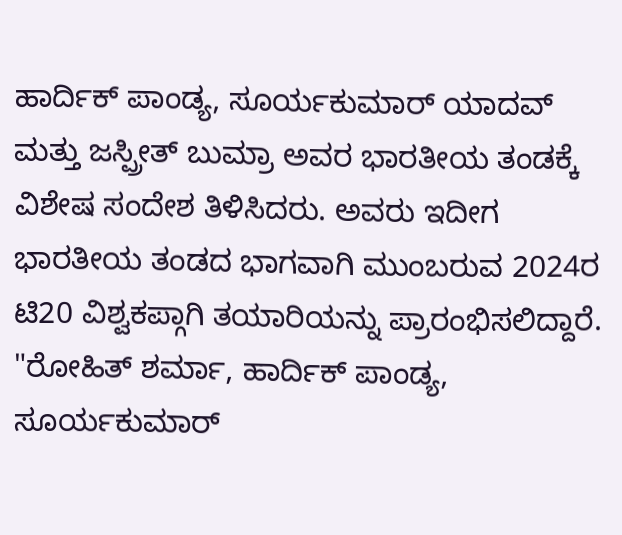ಹಾರ್ದಿಕ್ ಪಾಂಡ್ಯ, ಸೂರ್ಯಕುಮಾರ್ ಯಾದವ್ ಮತ್ತು ಜಸ್ಪ್ರೀತ್ ಬುಮ್ರಾ ಅವರ ಭಾರತೀಯ ತಂಡಕ್ಕೆ ವಿಶೇಷ ಸಂದೇಶ ತಿಳಿಸಿದರು. ಅವರು ಇದೀಗ ಭಾರತೀಯ ತಂಡದ ಭಾಗವಾಗಿ ಮುಂಬರುವ 2024ರ ಟಿ20 ವಿಶ್ವಕಪ್ಗಾಗಿ ತಯಾರಿಯನ್ನು ಪ್ರಾರಂಭಿಸಲಿದ್ದಾರೆ.
"ರೋಹಿತ್ ಶರ್ಮಾ, ಹಾರ್ದಿಕ್ ಪಾಂಡ್ಯ, ಸೂರ್ಯಕುಮಾರ್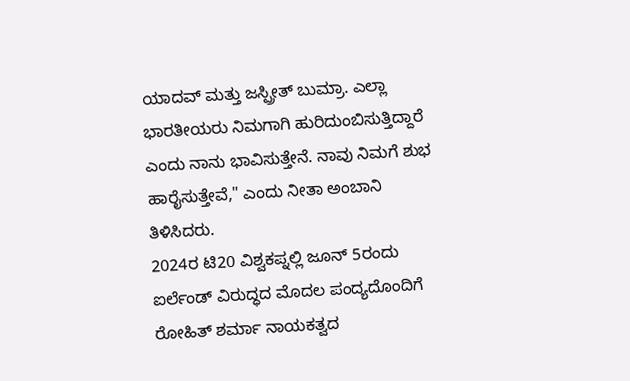ಯಾದವ್ ಮತ್ತು ಜಸ್ಪ್ರೀತ್ ಬುಮ್ರಾ. ಎಲ್ಲಾ ಭಾರತೀಯರು ನಿಮಗಾಗಿ ಹುರಿದುಂಬಿಸುತ್ತಿದ್ದಾರೆ ಎಂದು ನಾನು ಭಾವಿಸುತ್ತೇನೆ. ನಾವು ನಿಮಗೆ ಶುಭ ಹಾರೈಸುತ್ತೇವೆ," ಎಂದು ನೀತಾ ಅಂಬಾನಿ ತಿಳಿಸಿದರು.
2024ರ ಟಿ20 ವಿಶ್ವಕಪ್ನಲ್ಲಿ ಜೂನ್ 5ರಂದು ಐರ್ಲೆಂಡ್ ವಿರುದ್ಧದ ಮೊದಲ ಪಂದ್ಯದೊಂದಿಗೆ ರೋಹಿತ್ ಶರ್ಮಾ ನಾಯಕತ್ವದ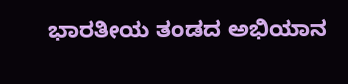ಭಾರತೀಯ ತಂಡದ ಅಭಿಯಾನ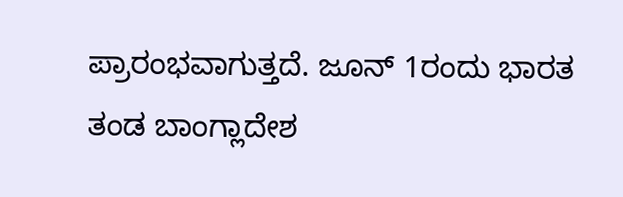ಪ್ರಾರಂಭವಾಗುತ್ತದೆ. ಜೂನ್ 1ರಂದು ಭಾರತ ತಂಡ ಬಾಂಗ್ಲಾದೇಶ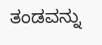ತಂಡವನ್ನು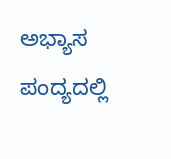ಅಭ್ಯಾಸ ಪಂದ್ಯದಲ್ಲಿ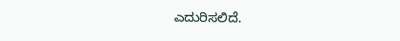ಎದುರಿಸಲಿದೆ.